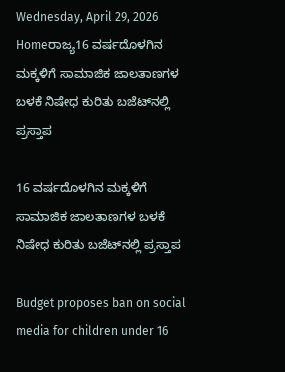Wednesday, April 29, 2026
Homeರಾಜ್ಯ16 ವರ್ಷದೊಳಗಿನ ಮಕ್ಕಳಿಗೆ ಸಾಮಾಜಿಕ ಜಾಲತಾಣಗಳ ಬಳಕೆ ನಿಷೇಧ ಕುರಿತು ಬಜೆಟ್‌ನಲ್ಲಿ ಪ್ರಸ್ತಾಪ

16 ವರ್ಷದೊಳಗಿನ ಮಕ್ಕಳಿಗೆ ಸಾಮಾಜಿಕ ಜಾಲತಾಣಗಳ ಬಳಕೆ ನಿಷೇಧ ಕುರಿತು ಬಜೆಟ್‌ನಲ್ಲಿ ಪ್ರಸ್ತಾಪ

Budget proposes ban on social media for children under 16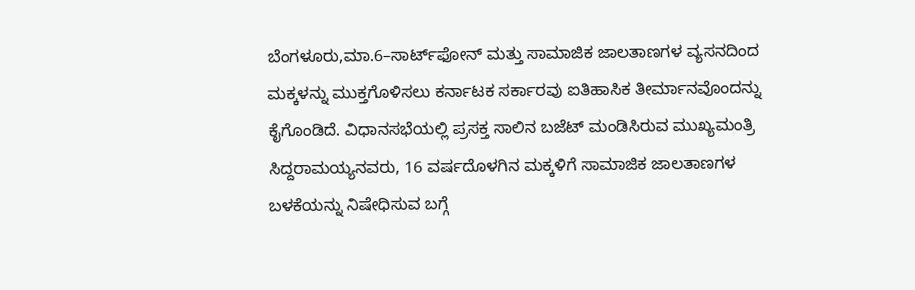ಬೆಂಗಳೂರು,ಮಾ.6–ಸಾರ್ಟ್‌ಫೋನ್‌ ಮತ್ತು ಸಾಮಾಜಿಕ ಜಾಲತಾಣಗಳ ವ್ಯಸನದಿಂದ ಮಕ್ಕಳನ್ನು ಮುಕ್ತಗೊಳಿಸಲು ಕರ್ನಾಟಕ ಸರ್ಕಾರವು ಐತಿಹಾಸಿಕ ತೀರ್ಮಾನವೊಂದನ್ನು ಕೈಗೊಂಡಿದೆ. ವಿಧಾನಸಭೆಯಲ್ಲಿ ಪ್ರಸಕ್ತ ಸಾಲಿನ ಬಜೆಟ್‌ ಮಂಡಿಸಿರುವ ಮುಖ್ಯಮಂತ್ರಿ ಸಿದ್ದರಾಮಯ್ಯನವರು, 16 ವರ್ಷದೊಳಗಿನ ಮಕ್ಕಳಿಗೆ ಸಾಮಾಜಿಕ ಜಾಲತಾಣಗಳ ಬಳಕೆಯನ್ನು ನಿಷೇಧಿಸುವ ಬಗ್ಗೆ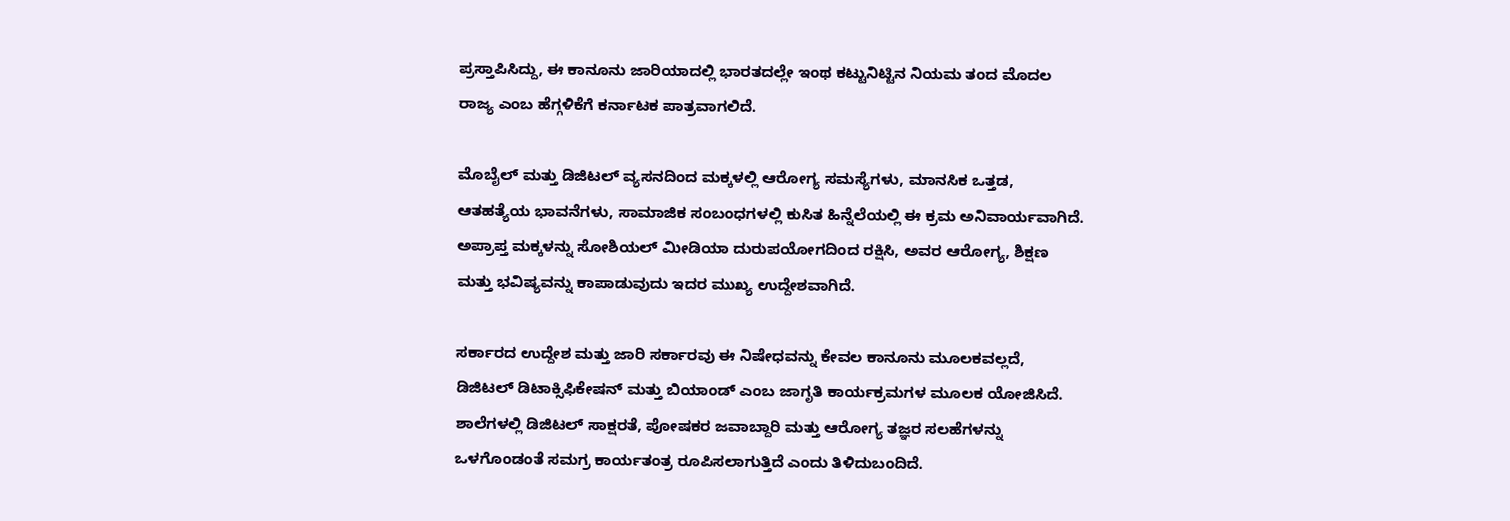ಪ್ರಸ್ತಾಪಿಸಿದ್ದು, ಈ ಕಾನೂನು ಜಾರಿಯಾದಲ್ಲಿ ಭಾರತದಲ್ಲೇ ಇಂಥ ಕಟ್ಟುನಿಟ್ಟಿನ ನಿಯಮ ತಂದ ಮೊದಲ ರಾಜ್ಯ ಎಂಬ ಹೆಗ್ಗಳಿಕೆಗೆ ಕರ್ನಾಟಕ ಪಾತ್ರವಾಗಲಿದೆ.

ಮೊಬೈಲ್‌ ಮತ್ತು ಡಿಜಿಟಲ್‌ ವ್ಯಸನದಿಂದ ಮಕ್ಕಳಲ್ಲಿ ಆರೋಗ್ಯ ಸಮಸ್ಯೆಗಳು, ಮಾನಸಿಕ ಒತ್ತಡ, ಆತಹತ್ಯೆಯ ಭಾವನೆಗಳು, ಸಾಮಾಜಿಕ ಸಂಬಂಧಗಳಲ್ಲಿ ಕುಸಿತ ಹಿನ್ನೆಲೆಯಲ್ಲಿ ಈ ಕ್ರಮ ಅನಿವಾರ್ಯವಾಗಿದೆ. ಅಪ್ರಾಪ್ತ ಮಕ್ಕಳನ್ನು ಸೋಶಿಯಲ್‌ ಮೀಡಿಯಾ ದುರುಪಯೋಗದಿಂದ ರಕ್ಷಿಸಿ, ಅವರ ಆರೋಗ್ಯ, ಶಿಕ್ಷಣ ಮತ್ತು ಭವಿಷ್ಯವನ್ನು ಕಾಪಾಡುವುದು ಇದರ ಮುಖ್ಯ ಉದ್ದೇಶವಾಗಿದೆ.

ಸರ್ಕಾರದ ಉದ್ದೇಶ ಮತ್ತು ಜಾರಿ ಸರ್ಕಾರವು ಈ ನಿಷೇಧವನ್ನು ಕೇವಲ ಕಾನೂನು ಮೂಲಕವಲ್ಲದೆ, ಡಿಜಿಟಲ್‌ ಡಿಟಾಕ್ಸಿಫಿಕೇಷನ್‌ ಮತ್ತು ಬಿಯಾಂಡ್‌ ಎಂಬ ಜಾಗೃತಿ ಕಾರ್ಯಕ್ರಮಗಳ ಮೂಲಕ ಯೋಜಿಸಿದೆ. ಶಾಲೆಗಳಲ್ಲಿ ಡಿಜಿಟಲ್‌ ಸಾಕ್ಷರತೆ, ಪೋಷಕರ ಜವಾಬ್ದಾರಿ ಮತ್ತು ಆರೋಗ್ಯ ತಜ್ಞರ ಸಲಹೆಗಳನ್ನು ಒಳಗೊಂಡಂತೆ ಸಮಗ್ರ ಕಾರ್ಯತಂತ್ರ ರೂಪಿಸಲಾಗುತ್ತಿದೆ ಎಂದು ತಿಳಿದುಬಂದಿದೆ.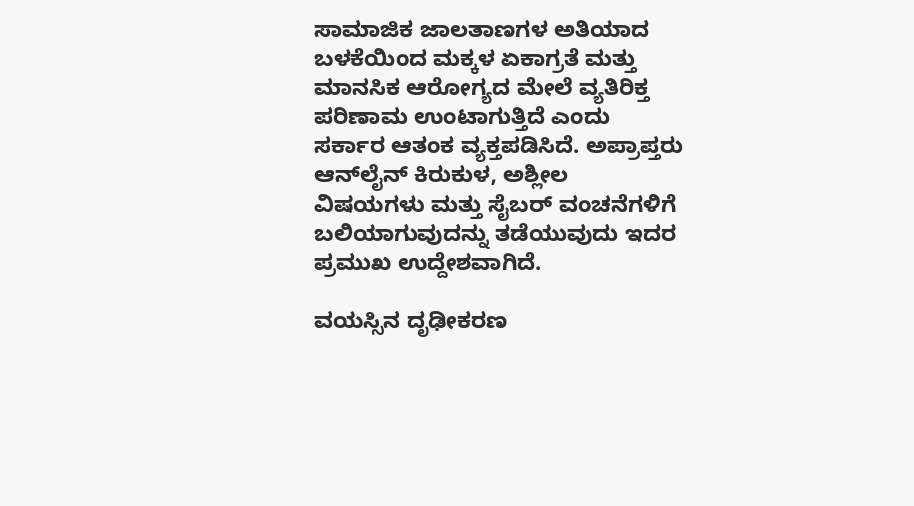ಸಾಮಾಜಿಕ ಜಾಲತಾಣಗಳ ಅತಿಯಾದ ಬಳಕೆಯಿಂದ ಮಕ್ಕಳ ಏಕಾಗ್ರತೆ ಮತ್ತು ಮಾನಸಿಕ ಆರೋಗ್ಯದ ಮೇಲೆ ವ್ಯತಿರಿಕ್ತ ಪರಿಣಾಮ ಉಂಟಾಗುತ್ತಿದೆ ಎಂದು ಸರ್ಕಾರ ಆತಂಕ ವ್ಯಕ್ತಪಡಿಸಿದೆ. ಅಪ್ರಾಪ್ತರು ಆನ್‌ಲೈನ್‌ ಕಿರುಕುಳ, ಅಶ್ಲೀಲ ವಿಷಯಗಳು ಮತ್ತು ಸೈಬರ್‌ ವಂಚನೆಗಳಿಗೆ ಬಲಿಯಾಗುವುದನ್ನು ತಡೆಯುವುದು ಇದರ ಪ್ರಮುಖ ಉದ್ದೇಶವಾಗಿದೆ.

ವಯಸ್ಸಿನ ದೃಢೀಕರಣ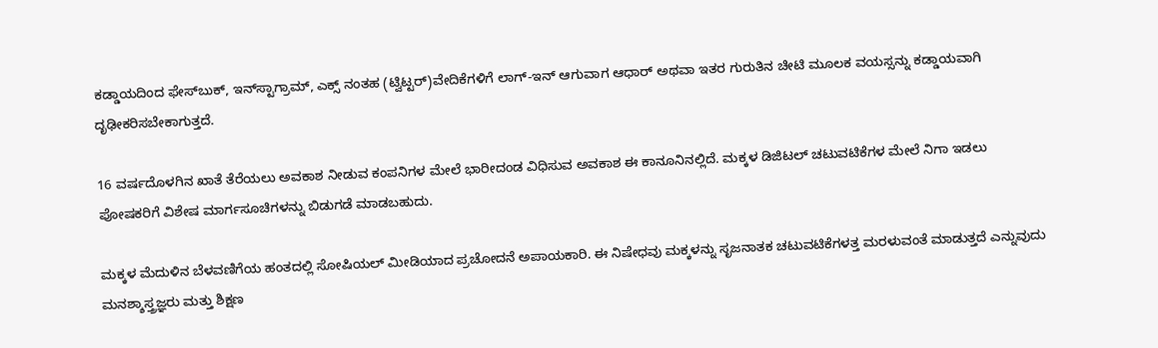ಕಡ್ಡಾಯದಿಂದ ಫೇಸ್‌‍ಬುಕ್‌, ಇನ್‌ಸ್ಟಾಗ್ರಾಮ್‌, ಎಕ್ಸ್ ನಂತಹ (ಟ್ವಿಟ್ಟರ್‌)ವೇದಿಕೆಗಳಿಗೆ ಲಾಗ್‌-ಇನ್‌ ಆಗುವಾಗ ಆಧಾರ್‌ ಅಥವಾ ಇತರ ಗುರುತಿನ ಚೀಟಿ ಮೂಲಕ ವಯಸ್ಸನ್ನು ಕಡ್ಡಾಯವಾಗಿ ದೃಢೀಕರಿಸಬೇಕಾಗುತ್ತದೆ.

16 ವರ್ಷದೊಳಗಿನ ಖಾತೆ ತೆರೆಯಲು ಅವಕಾಶ ನೀಡುವ ಕಂಪನಿಗಳ ಮೇಲೆ ಭಾರೀದಂಡ ವಿಧಿಸುವ ಅವಕಾಶ ಈ ಕಾನೂನಿನಲ್ಲಿದೆ. ಮಕ್ಕಳ ಡಿಜಿಟಲ್‌ ಚಟುವಟಿಕೆಗಳ ಮೇಲೆ ನಿಗಾ ಇಡಲು ಪೋಷಕರಿಗೆ ವಿಶೇಷ ಮಾರ್ಗಸೂಚಿಗಳನ್ನು ಬಿಡುಗಡೆ ಮಾಡಬಹುದು.

ಮಕ್ಕಳ ಮೆದುಳಿನ ಬೆಳವಣಿಗೆಯ ಹಂತದಲ್ಲಿ ಸೋಷಿಯಲ್‌ ಮೀಡಿಯಾದ ಪ್ರಚೋದನೆ ಅಪಾಯಕಾರಿ. ಈ ನಿಷೇಧವು ಮಕ್ಕಳನ್ನು ಸೃಜನಾತಕ ಚಟುವಟಿಕೆಗಳತ್ತ ಮರಳುವಂತೆ ಮಾಡುತ್ತದೆ ಎನ್ನುವುದು ಮನಶ್ಶಾಸ್ತ್ರಜ್ಞರು ಮತ್ತು ಶಿಕ್ಷಣ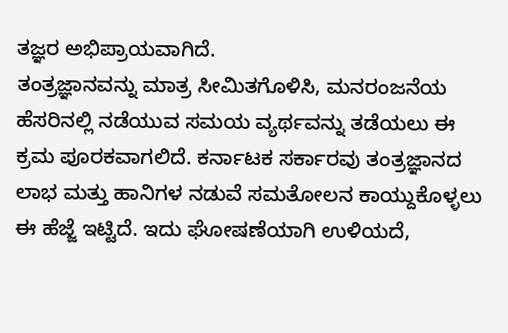ತಜ್ಞರ ಅಭಿಪ್ರಾಯವಾಗಿದೆ.
ತಂತ್ರಜ್ಞಾನವನ್ನು ಮಾತ್ರ ಸೀಮಿತಗೊಳಿಸಿ, ಮನರಂಜನೆಯ ಹೆಸರಿನಲ್ಲಿ ನಡೆಯುವ ಸಮಯ ವ್ಯರ್ಥವನ್ನು ತಡೆಯಲು ಈ ಕ್ರಮ ಪೂರಕವಾಗಲಿದೆ. ಕರ್ನಾಟಕ ಸರ್ಕಾರವು ತಂತ್ರಜ್ಞಾನದ ಲಾಭ ಮತ್ತು ಹಾನಿಗಳ ನಡುವೆ ಸಮತೋಲನ ಕಾಯ್ದುಕೊಳ್ಳಲು ಈ ಹೆಜ್ಜೆ ಇಟ್ಟಿದೆ. ಇದು ಘೋಷಣೆಯಾಗಿ ಉಳಿಯದೆ,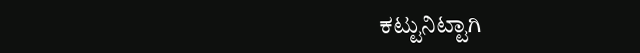ಕಟ್ಟುನಿಟ್ಟಾಗಿ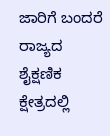ಜಾರಿಗೆ ಬಂದರೆ ರಾಜ್ಯದ ಶೈಕ್ಷಣಿಕ ಕ್ಷೇತ್ರದಲ್ಲಿ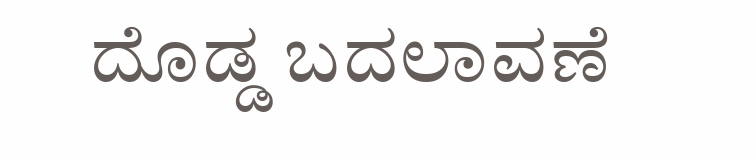ದೊಡ್ಡ ಬದಲಾವಣೆ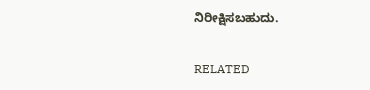ನಿರೀಕ್ಷಿಸಬಹುದು.

RELATED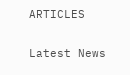ARTICLES

Latest News